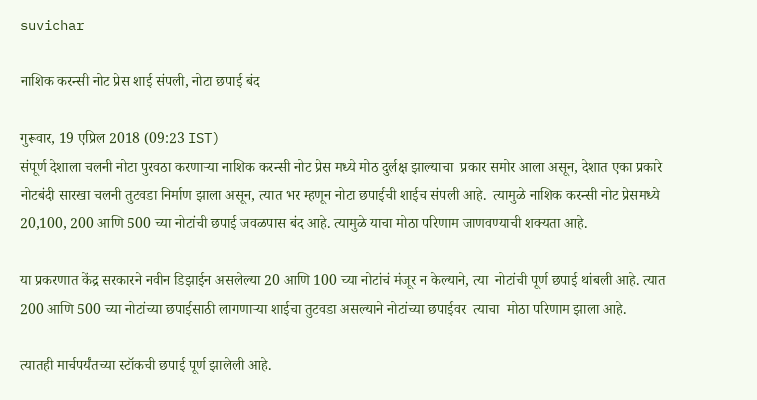suvichar

नाशिक करन्सी नोट प्रेस शाई संपली, नोटा छपाई बंद

गुरूवार, 19 एप्रिल 2018 (09:23 IST)
संपूर्ण देशाला चलनी नोटा पुरवठा करणाऱ्या नाशिक करन्सी नोट प्रेस मध्ये मोठ दुर्लक्ष झाल्याचा  प्रकार समोर आला असून, देशात एका प्रकारे नोटबंदी सारखा चलनी तुटवडा निर्माण झाला असून, त्यात भर म्हणून नोटा छपाईची शाईच संपली आहे.  त्यामुळे नाशिक करन्सी नोट प्रेसमध्ये 20,100, 200 आणि 500 च्या नोटांची छपाई जवळपास बंद आहे. त्यामुळे याचा मोठा परिणाम जाणवण्याची शक्यता आहे.

या प्रकरणात केंद्र सरकारने नवीन डिझाईन असलेल्या 20 आणि 100 च्या नोटांचं मंजूर न केल्याने, त्या  नोटांची पूर्ण छपाई थांबली आहे. त्यात 200 आणि 500 च्या नोटांच्या छपाईसाठी लागणाऱ्या शाईचा तुटवडा असल्याने नोटांच्या छपाईवर  त्याचा  मोठा परिणाम झाला आहे.

त्यातही मार्चपर्यंतच्या स्टॉकची छपाई पूर्ण झालेली आहे.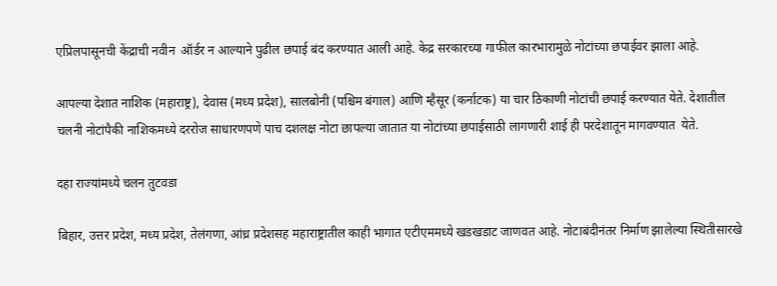एप्रिलपासूनची केंद्राची नवीन  ऑर्डर न आल्याने पुढील छपाई बंद करण्यात आली आहे. केद्र सरकारच्या गाफील कारभारामुळे नोटांच्या छपाईवर झाला आहे.

आपल्या देशात नाशिक (महाराष्ट्र), देवास (मध्य प्रदेश), सालबोनी (पश्चिम बंगाल) आणि म्हैसूर (कर्नाटक) या चार ठिकाणी नोटांची छपाई करण्यात येते. देशातील चलनी नोटांपैकी नाशिकमध्ये दररोज साधारणपणे पाच दशलक्ष नोटा छापल्या जातात या नोटांच्या छपाईसाठी लागणारी शाई ही परदेशातून मागवण्यात  येते.

दहा राज्यांमध्ये चलन तुटवडा

बिहार, उत्तर प्रदेश, मध्य प्रदेश, तेलंगणा, आंध्र प्रदेशसह महाराष्ट्रातील काही भागात एटीएममध्ये खडखडाट जाणवत आहे. नोटाबंदीनंतर निर्माण झालेल्या स्थितीसारखे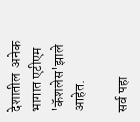देशातील  अनेक भागात एटीएम 'कॅशलेस'झाले आहेत.

सर्व पहा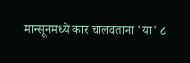मान्सूनमध्ये कार चालवताना 'या' ८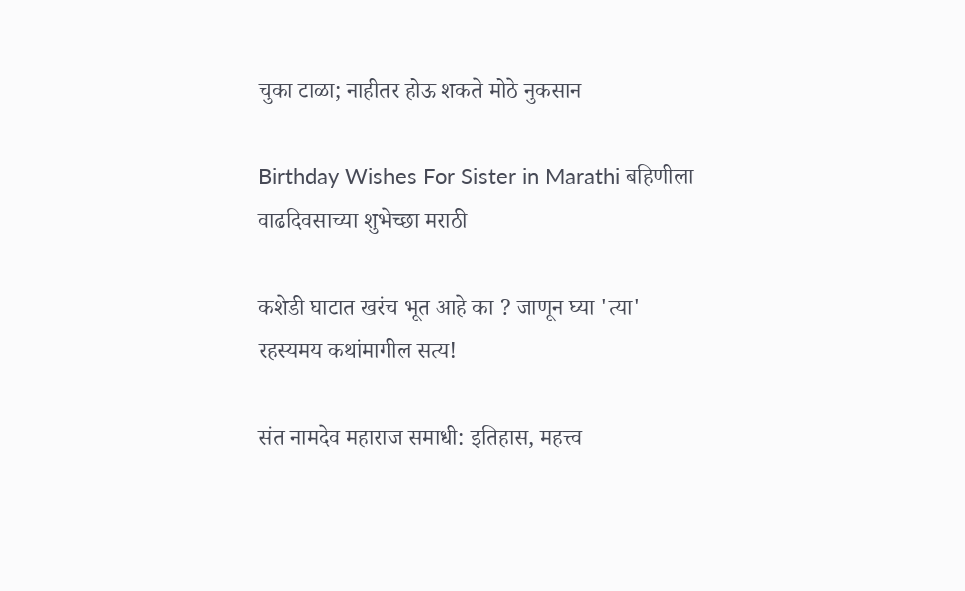चुका टाळा; नाहीतर होऊ शकते मोठे नुकसान

Birthday Wishes For Sister in Marathi बहिणीला वाढदिवसाच्या शुभेच्छा मराठी

कशेडी घाटात खरंच भूत आहे का ? जाणून घ्या 'त्या' रहस्यमय कथांमागील सत्य!

संत नामदेव महाराज समाधी: इतिहास, महत्त्व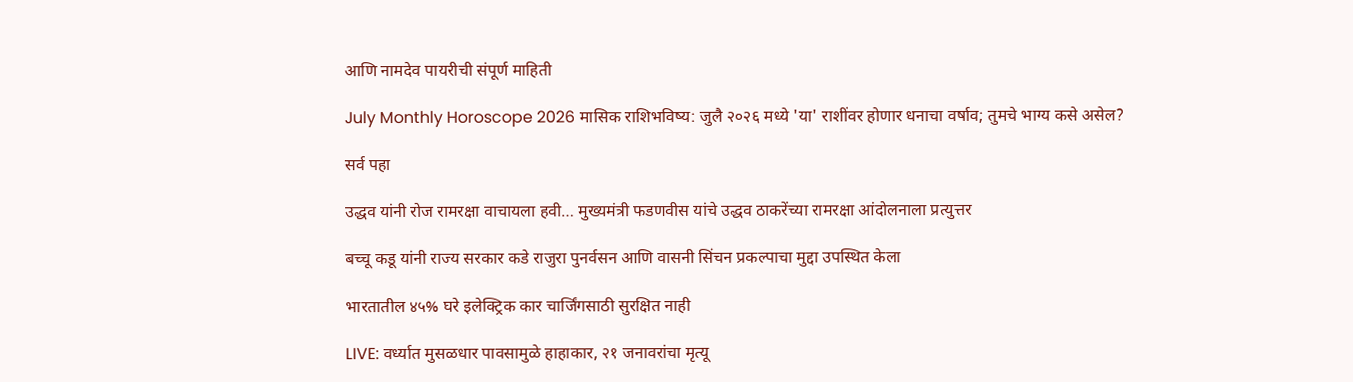आणि नामदेव पायरीची संपूर्ण माहिती

July Monthly Horoscope 2026 मासिक राशिभविष्य: जुलै २०२६ मध्ये 'या' राशींवर होणार धनाचा वर्षाव; तुमचे भाग्य कसे असेल?

सर्व पहा

उद्धव यांनी रोज रामरक्षा वाचायला हवी… मुख्यमंत्री फडणवीस यांचे उद्धव ठाकरेंच्या रामरक्षा आंदोलनाला प्रत्युत्तर

बच्चू कडू यांनी राज्य सरकार कडे राजुरा पुनर्वसन आणि वासनी सिंचन प्रकल्पाचा मुद्दा उपस्थित केला

भारतातील ४५% घरे इलेक्ट्रिक कार चार्जिंगसाठी सुरक्षित नाही

LIVE: वर्ध्यात मुसळधार पावसामुळे हाहाकार, २१ जनावरांचा मृत्यू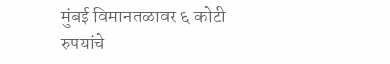मुंबई विमानतळावर ६ कोटी रुपयांचे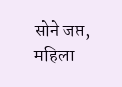सोने जप्त, महिला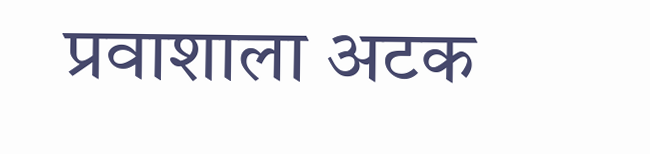प्रवाशाला अटक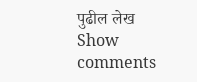पुढील लेख
Show comments